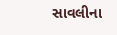સાવલીના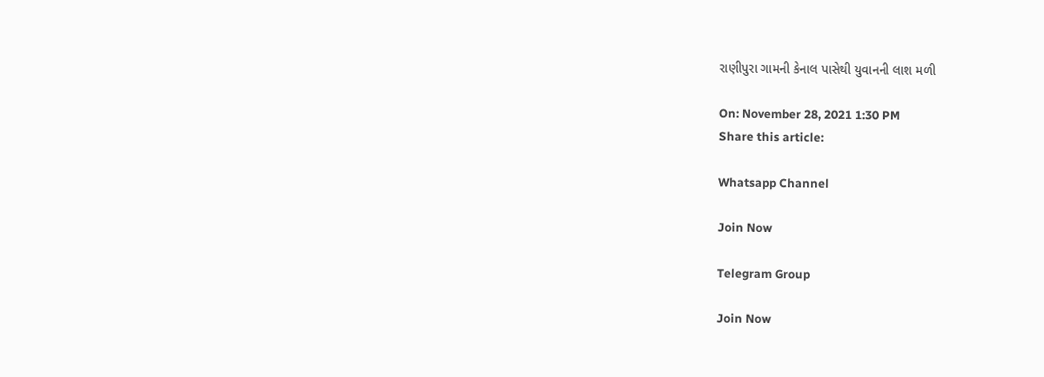રાણીપુરા ગામની કેનાલ પાસેથી યુવાનની લાશ મળી

On: November 28, 2021 1:30 PM
Share this article:

Whatsapp Channel

Join Now

Telegram Group

Join Now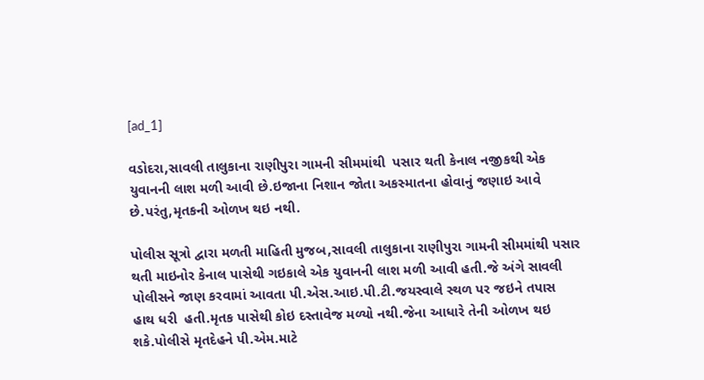[ad_1]

વડોદરા,સાવલી તાલુકાના રાણીપુરા ગામની સીમમાંથી  પસાર થતી કેનાલ નજીકથી એક યુવાનની લાશ મળી આવી છે.ઇજાના નિશાન જોતા અકસ્માતના હોવાનું જણાઇ આવે છે.પરંતુ,મૃતકની ઓળખ થઇ નથી.

પોલીસ સૂત્રો દ્વારા મળતી માહિતી મુજબ,સાવલી તાલુકાના રાણીપુરા ગામની સીમમાંથી પસાર થતી માઇનોર કેનાલ પાસેથી ગઇકાલે એક યુવાનની લાશ મળી આવી હતી.જે અંગે સાવલી પોલીસને જાણ કરવામાં આવતા પી.એસ.આઇ.પી.ટી.જયસ્વાલે સ્થળ પર જઇને તપાસ  હાથ ધરી  હતી.મૃતક પાસેથી કોઇ દસ્તાવેજ મળ્યો નથી.જેના આધારે તેની ઓળખ થઇ શકે.પોલીસે મૃતદેહને પી.એમ.માટે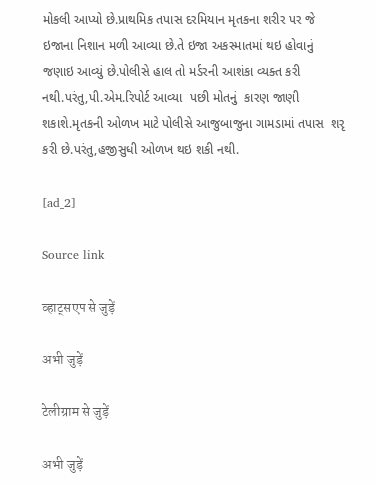મોકલી આપ્યો છે.પ્રાથમિક તપાસ દરમિયાન મૃતકના શરીર પર જે ઇજાના નિશાન મળી આવ્યા છે.તે ઇજા અકસ્માતમાં થઇ હોવાનું જણાઇ આવ્યું છે.પોલીસે હાલ તો મર્ડરની આશંકા વ્યક્ત કરી નથી.પરંતુ,પી.એમ.રિપોર્ટ આવ્યા  પછી મોતનું  કારણ જાણી શકાશે.મૃતકની ઓળખ માટે પોલીસે આજુબાજુના ગામડામાં તપાસ  શરૃ કરી છે.પરંતુ,હજીસુધી ઓળખ થઇ શકી નથી.

[ad_2]

Source link

व्हाट्सएप से जुड़ें

अभी जुड़ें

टेलीग्राम से जुड़ें

अभी जुड़ें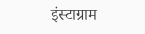इंस्टाग्राम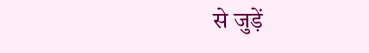से जुड़ें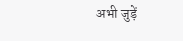अभी जुड़ें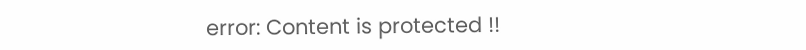error: Content is protected !!